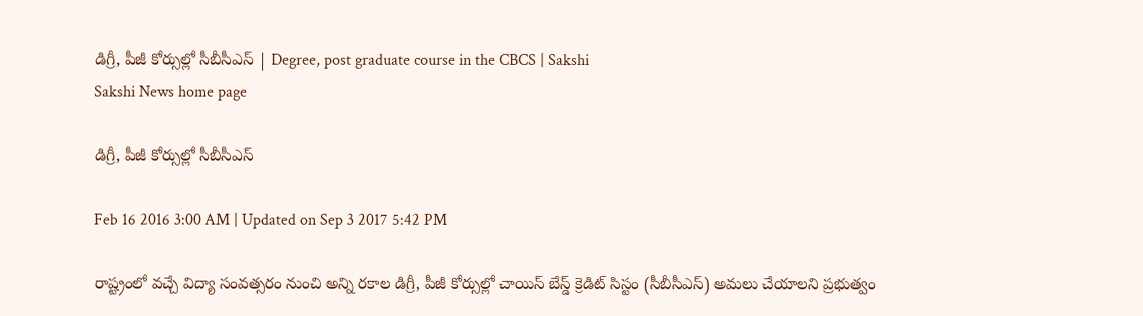డిగ్రీ, పీజీ కోర్సుల్లో సీబీసీఎస్ | Degree, post graduate course in the CBCS | Sakshi
Sakshi News home page

డిగ్రీ, పీజీ కోర్సుల్లో సీబీసీఎస్

Feb 16 2016 3:00 AM | Updated on Sep 3 2017 5:42 PM

రాష్ట్రంలో వచ్చే విద్యా సంవత్సరం నుంచి అన్ని రకాల డిగ్రీ, పీజీ కోర్సుల్లో చాయిస్ బేస్డ్ క్రెడిట్ సిస్టం (సీబీసీఎస్) అమలు చేయాలని ప్రభుత్వం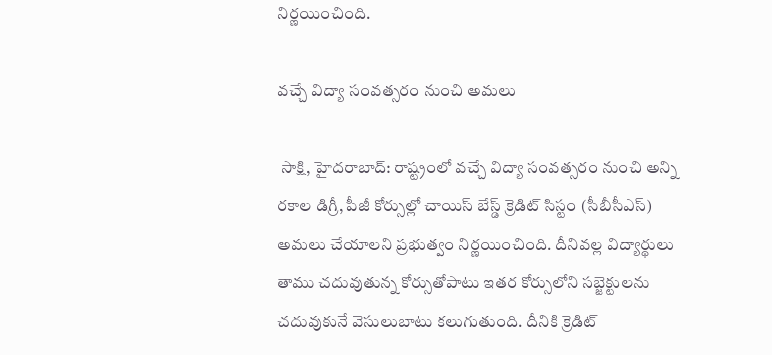నిర్ణయించింది.

వచ్చే విద్యా సంవత్సరం నుంచి అమలు

 సాక్షి, హైదరాబాద్: రాష్ట్రంలో వచ్చే విద్యా సంవత్సరం నుంచి అన్ని రకాల డిగ్రీ, పీజీ కోర్సుల్లో చాయిస్ బేస్డ్ క్రెడిట్ సిస్టం (సీబీసీఎస్) అమలు చేయాలని ప్రభుత్వం నిర్ణయించింది. దీనివల్ల విద్యార్థులు తాము చదువుతున్న కోర్సుతోపాటు ఇతర కోర్సులోని సబ్జెక్టులను చదువుకునే వెసులుబాటు కలుగుతుంది. దీనికి క్రెడిట్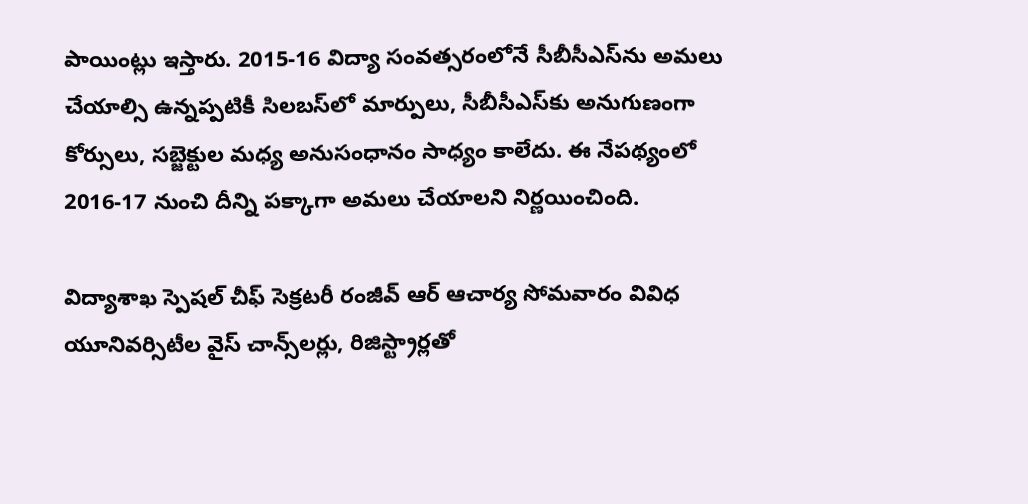పాయింట్లు ఇస్తారు. 2015-16 విద్యా సంవత్సరంలోనే సీబీసీఎస్‌ను అమలు చేయాల్సి ఉన్నప్పటికీ సిలబస్‌లో మార్పులు, సీబీసీఎస్‌కు అనుగుణంగా కోర్సులు, సబ్జెక్టుల మధ్య అనుసంధానం సాధ్యం కాలేదు. ఈ నేపథ్యంలో 2016-17 నుంచి దీన్ని పక్కాగా అమలు చేయాలని నిర్ణయించింది.

విద్యాశాఖ స్పెషల్ చీఫ్ సెక్రటరీ రంజీవ్ ఆర్ ఆచార్య సోమవారం వివిధ యూనివర్సిటీల వైస్ చాన్స్‌లర్లు, రిజిస్ట్రార్లతో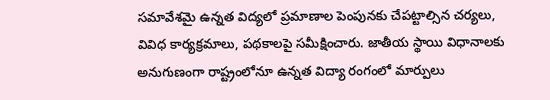సమావేశమై ఉన్నత విద్యలో ప్రమాణాల పెంపునకు చేపట్టాల్సిన చర్యలు, వివిధ కార్యక్రమాలు, పథకాలపై సమీక్షించారు. జాతీయ స్థాయి విధానాలకు అనుగుణంగా రాష్ట్రంలోనూ ఉన్నత విద్యా రంగంలో మార్పులు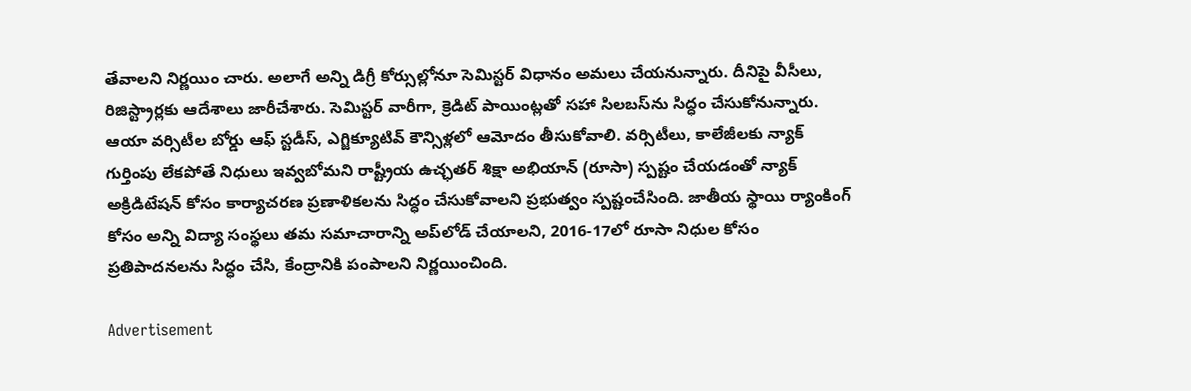తేవాలని నిర్ణయిం చారు. అలాగే అన్ని డిగ్రీ కోర్సుల్లోనూ సెమిస్టర్ విధానం అమలు చేయనున్నారు. దీనిపై వీసీలు, రిజిస్ట్రార్లకు ఆదేశాలు జారీచేశారు. సెమిస్టర్ వారీగా, క్రెడిట్ పాయింట్లతో సహా సిలబస్‌ను సిద్ధం చేసుకోనున్నారు. ఆయా వర్సిటీల బోర్డు ఆఫ్ స్టడీస్, ఎగ్జిక్యూటివ్ కౌన్సిళ్లలో ఆమోదం తీసుకోవాలి. వర్సిటీలు, కాలేజీలకు న్యాక్ గుర్తింపు లేకపోతే నిధులు ఇవ్వబోమని రాష్ట్రీయ ఉచ్ఛతర్ శిక్షా అభియాన్ (రూసా) స్పష్టం చేయడంతో న్యాక్ అక్రిడిటేషన్ కోసం కార్యాచరణ ప్రణాళికలను సిద్ధం చేసుకోవాలని ప్రభుత్వం స్పష్టంచేసింది. జాతీయ స్థాయి ర్యాంకింగ్ కోసం అన్ని విద్యా సంస్థలు తమ సమాచారాన్ని అప్‌లోడ్ చేయాలని, 2016-17లో రూసా నిధుల కోసం ప్రతిపాదనలను సిద్ధం చేసి, కేంద్రానికి పంపాలని నిర్ణయించింది.

Advertisement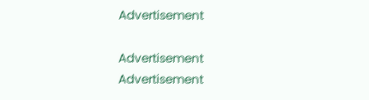Advertisement

Advertisement
Advertisement